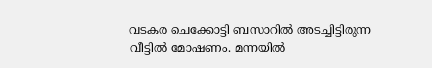വടകര ചെക്കോട്ടി ബസാറിൽ അടച്ചിട്ടിരുന്ന വീട്ടിൽ മോഷണം. മന്നയിൽ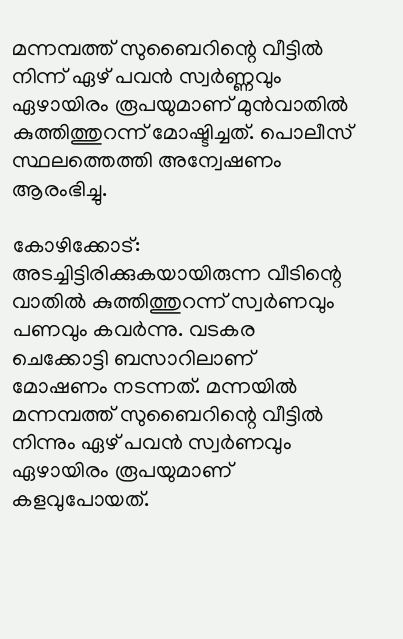മന്നമ്പത്ത് സുബൈറിന്റെ വീട്ടിൽ നിന്ന് ഏഴ് പവൻ സ്വർണ്ണവും ഏഴായിരം രൂപയുമാണ് മുൻവാതിൽ കുത്തിത്തുറന്ന് മോഷ്ടിച്ചത്. പൊലീസ് സ്ഥലത്തെത്തി അന്വേഷണം ആരംഭിച്ചു.

കോഴിക്കോട്: അടച്ചിട്ടിരിക്കുകയായിരുന്ന വീടിന്റെ വാതില്‍ കുത്തിത്തുറന്ന് സ്വര്‍ണവും പണവും കവര്‍ന്നു. വടകര ചെക്കോട്ടി ബസാറിലാണ് മോഷണം നടന്നത്. മന്നയില്‍ മന്നമ്പത്ത് സുബൈറിന്റെ വീട്ടില്‍ നിന്നും ഏഴ് പവന്‍ സ്വര്‍ണവും ഏഴായിരം രൂപയുമാണ് കളവുപോയത്.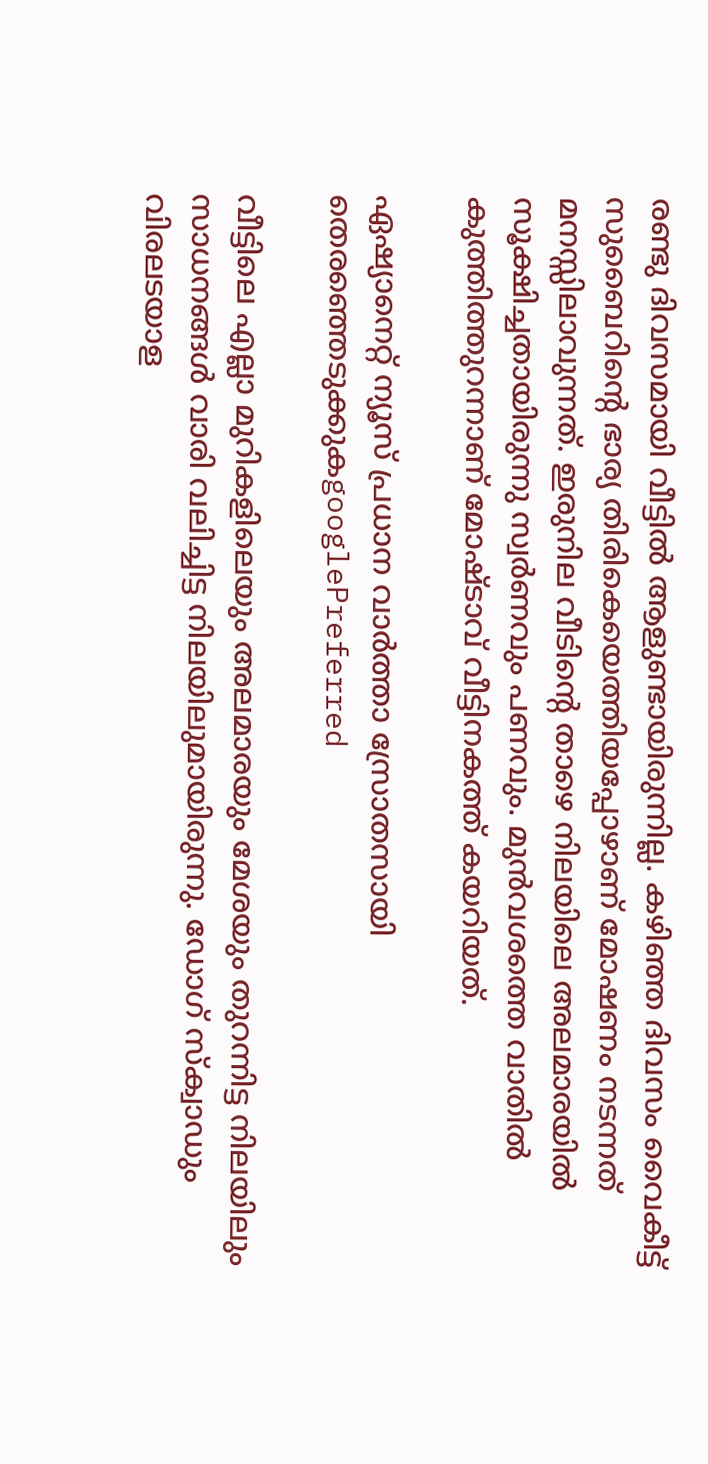രണ്ടു ദിവസമായി വീട്ടില്‍ ആളുണ്ടായിരുന്നില്ല. കഴിഞ്ഞ ദിവസം വൈകീട്ട് സുബൈറിന്റെ ഭാര്യ തിരികെയെത്തിയപ്പോഴാണ് മോഷണം നടന്നത് മനസ്സിലാവുന്നത്. ഇരുനില വീടിന്റെ താഴെ നിലയിലെ അലമാരയില്‍ സൂക്ഷിച്ചതായിരുന്നു സ്വര്‍ണവും പണവും. മുന്‍വശത്തെ വാതില്‍ കുത്തിത്തുറന്നാണ് മോഷ്ടാവ് വീട്ടിനകത്ത് കയറിയത്.

ഏഷ്യാനെറ്റ് ന്യൂസ് പ്രധാന വാർത്താ സ്രോതസായി തെരഞ്ഞെടുക്കുകgooglePreferred

വീട്ടിലെ എല്ലാ മുറികളിലെയും അലമാരയും മേശയും തുറന്നിട്ട നിലയിലും സാധനങ്ങള്‍ വാരി വലിച്ചിട്ട നിലയിലുമായിരുന്നു. ഡോഗ് സ്‌ക്വാഡും വിരലടയാള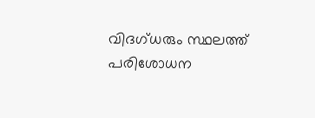വിദഗ്ധരും സ്ഥലത്ത് പരിശോധന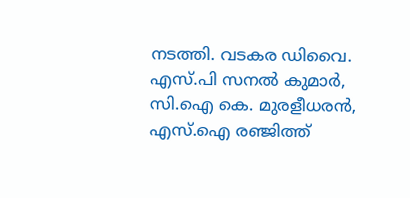നടത്തി. വടകര ഡിവൈ. എസ്.പി സനല്‍ കുമാര്‍, സി.ഐ കെ. മുരളീധരന്‍, എസ്.ഐ രഞ്ജിത്ത്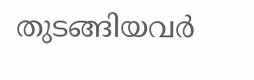തുടങ്ങിയവര്‍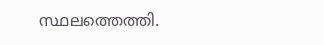സ്ഥലത്തെത്തി.